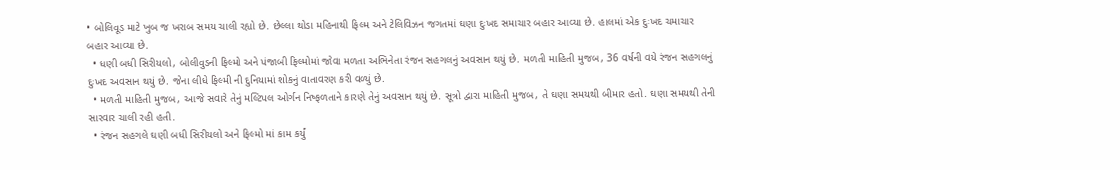• બોલિવૂડ માટે ખુબ જ ખરાબ સમય ચાલી રહ્યો છે. છેલ્લા થોડા મહિનાથી ફિલ્મ અને ટેલિવિઝન જગતમાં ઘણા દુઃખદ સમાચાર બહાર આવ્યા છે. હાલમાં એક દુઃખદ ચમાચાર બહાર આવ્યા છે.
  • ધણી બધી સિરીયલો, બોલીવુડની ફિલ્મો અને પંજાબી ફિલ્મોમાં જોવા મળતા અભિનેતા રંજન સહગલનું અવસાન થયું છે. મળતી માહિતી મુજબ, 36 વર્ષની વયે રંજન સહગલનું દુઃખદ અવસાન થયું છે. જેના લીધે ફિલ્મી ની દુનિયામાં શોકનું વાતાવરણ કરી વળ્યું છે.
  • મળતી માહિતી મુજબ, આજે સવારે તેનું મલ્ટિપલ ઓર્ગન નિષ્ફળતાને કારણે તેનું અવસાન થયું છે. સૂત્રો દ્વારા માહિતી મુજબ, તે ઘણા સમયથી બીમાર હતો. ઘણા સમયથી તેની સારવાર ચાલી રહી હતી.
  • રંજન સહગલે ઘણી બધી સિરીયલો અને ફિલ્મો માં કામ કર્યું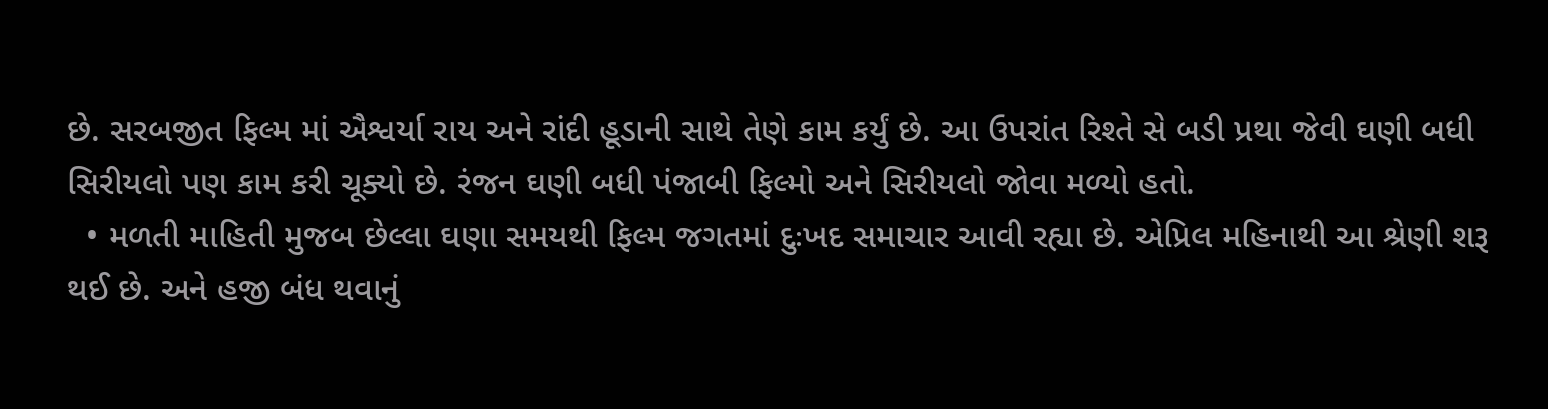છે. સરબજીત ફિલ્મ માં ઐશ્વર્યા રાય અને રાંદી હૂડાની સાથે તેણે કામ કર્યું છે. આ ઉપરાંત રિશ્તે સે બડી પ્રથા જેવી ઘણી બધી સિરીયલો પણ કામ કરી ચૂક્યો છે. રંજન ઘણી બધી પંજાબી ફિલ્મો અને સિરીયલો જોવા મળ્યો હતો.
  • મળતી માહિતી મુજબ છેલ્લા ઘણા સમયથી ફિલ્મ જગતમાં દુઃખદ સમાચાર આવી રહ્યા છે. એપ્રિલ મહિનાથી આ શ્રેણી શરૂ થઈ છે. અને હજી બંધ થવાનું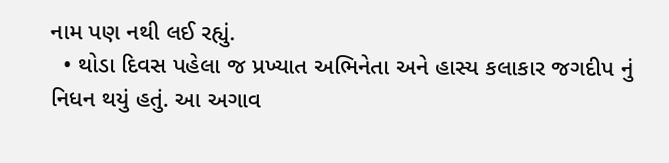નામ પણ નથી લઈ રહ્યું.
  • થોડા દિવસ પહેલા જ પ્રખ્યાત અભિનેતા અને હાસ્ય કલાકાર જગદીપ નું નિધન થયું હતું. આ અગાવ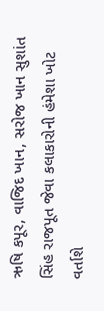ઋષિ કપૂર, વાજિદ ખાન, સરોજ ખાન સુશાંત સિંહ રાજપૂત જેવા કલાકારોની હંમેશા ખોટ વર્તાશે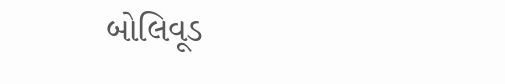બોલિવૂડ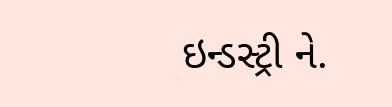ઇન્ડસ્ટ્રી ને.